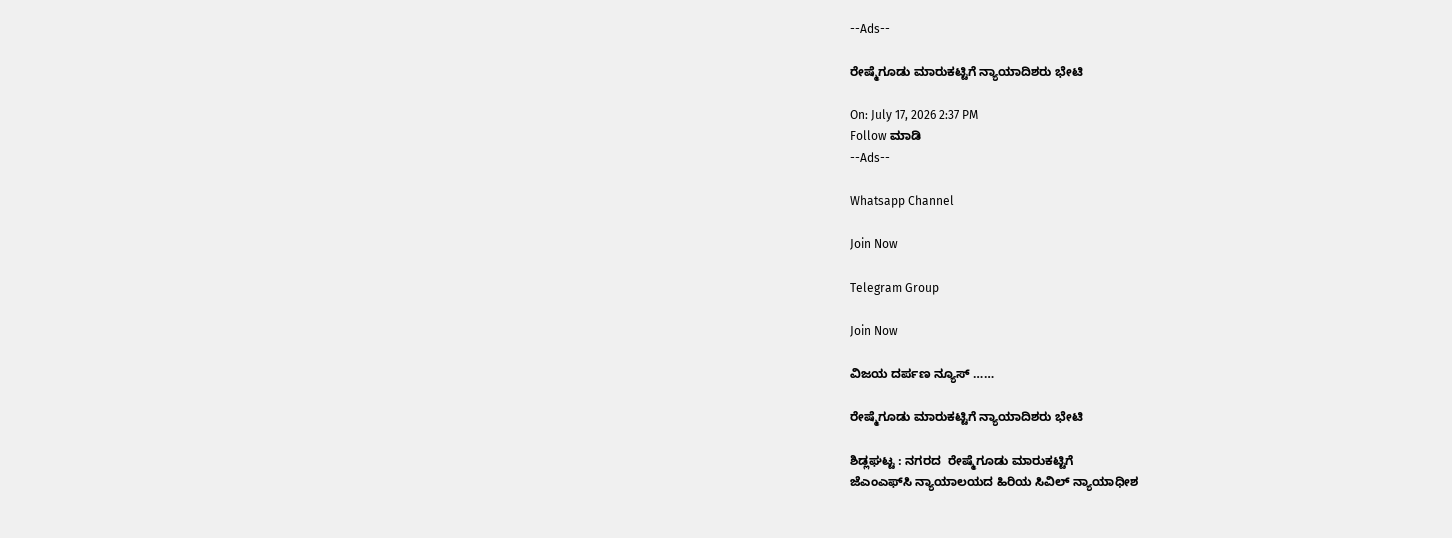--Ads--

ರೇಷ್ಮೆಗೂಡು ಮಾರುಕಟ್ಟಿಗೆ ನ್ಯಾಯಾದಿಶರು ಭೇಟಿ

On: July 17, 2026 2:37 PM
Follow ಮಾಡಿ
--Ads--

Whatsapp Channel

Join Now

Telegram Group

Join Now

ವಿಜಯ ದರ್ಪಣ ನ್ಯೂಸ್ ……

ರೇಷ್ಮೆಗೂಡು ಮಾರುಕಟ್ಟಿಗೆ ನ್ಯಾಯಾದಿಶರು ಭೇಟಿ

ಶಿಡ್ಲಘಟ್ಟ : ನಗರದ  ರೇಷ್ಮೆಗೂಡು ಮಾರುಕಟ್ಟಿಗೆ
ಜೆಎಂಎಫ್‌ಸಿ ನ್ಯಾಯಾಲಯದ ಹಿರಿಯ ಸಿವಿಲ್ ನ್ಯಾಯಾಧೀಶ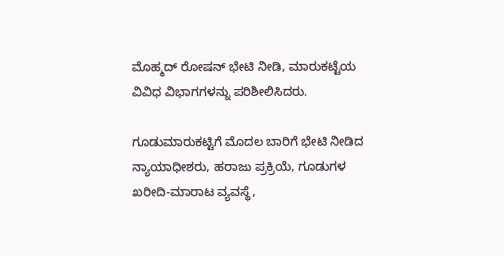ಮೊಹ್ಮದ್ ರೋಷನ್ ಭೇಟಿ ನೀಡಿ, ಮಾರುಕಟ್ಟೆಯ ವಿವಿಧ ವಿಭಾಗಗಳನ್ನು ಪರಿಶೀಲಿಸಿದರು.

ಗೂಡುಮಾರುಕಟ್ಟಿಗೆ ಮೊದಲ ಬಾರಿಗೆ ಭೇಟಿ ನೀಡಿದ ನ್ಯಾಯಾಧೀಶರು, ಹರಾಜು ಪ್ರಕ್ರಿಯೆ, ಗೂಡುಗಳ ಖರೀದಿ-ಮಾರಾಟ ವ್ಯವಸ್ಥೆ,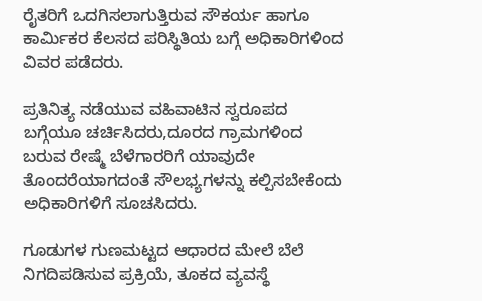ರೈತರಿಗೆ ಒದಗಿಸಲಾಗುತ್ತಿರುವ ಸೌಕರ್ಯ ಹಾಗೂ ಕಾರ್ಮಿಕರ ಕೆಲಸದ ಪರಿಸ್ಥಿತಿಯ ಬಗ್ಗೆ ಅಧಿಕಾರಿಗಳಿಂದ ವಿವರ ಪಡೆದರು.

ಪ್ರತಿನಿತ್ಯ ನಡೆಯುವ ವಹಿವಾಟಿನ ಸ್ವರೂಪದ ಬಗ್ಗೆಯೂ ಚರ್ಚಿಸಿದರು,ದೂರದ ಗ್ರಾಮಗಳಿಂದ ಬರುವ ರೇಷ್ಮೆ ಬೆಳೆಗಾರರಿಗೆ ಯಾವುದೇ ತೊಂದರೆಯಾಗದಂತೆ ಸೌಲಭ್ಯಗಳನ್ನು ಕಲ್ಪಿಸಬೇಕೆಂದು ಅಧಿಕಾರಿಗಳಿಗೆ ಸೂಚಸಿದರು.

ಗೂಡುಗಳ ಗುಣಮಟ್ಟದ ಆಧಾರದ ಮೇಲೆ ಬೆಲೆ ನಿಗದಿಪಡಿಸುವ ಪ್ರಕ್ರಿಯೆ, ತೂಕದ ವ್ಯವಸ್ಥೆ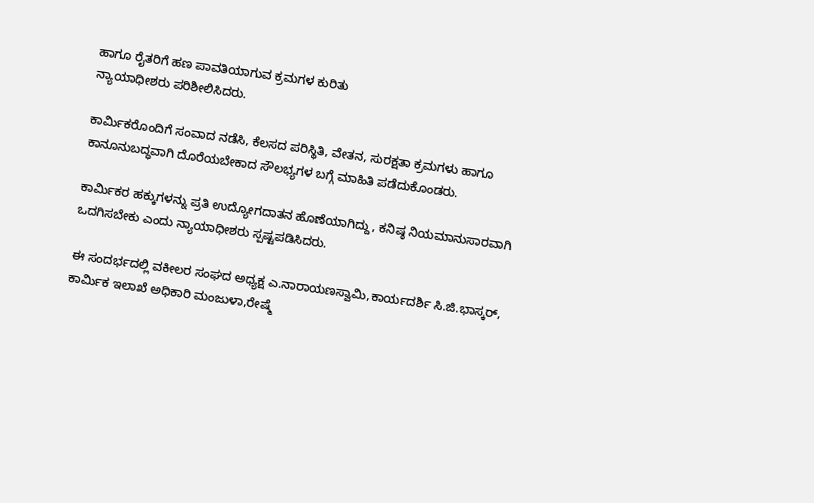ಹಾಗೂ ರೈತರಿಗೆ ಹಣ ಪಾವತಿಯಾಗುವ ಕ್ರಮಗಳ ಕುರಿತು
ನ್ಯಾಯಾಧೀಶರು ಪರಿಶೀಲಿಸಿದರು.

ಕಾರ್ಮಿಕರೊಂದಿಗೆ ಸಂವಾದ ನಡೆಸಿ, ಕೆಲಸದ ಪರಿಸ್ಥಿತಿ, ವೇತನ, ಸುರಕ್ಷತಾ ಕ್ರಮಗಳು ಹಾಗೂ ಕಾನೂನುಬದ್ಧವಾಗಿ ದೊರೆಯಬೇಕಾದ ಸೌಲಭ್ಯಗಳ ಬಗ್ಗೆ ಮಾಹಿತಿ ಪಡೆದುಕೊಂಡರು.

ಕಾರ್ಮಿಕರ ಹಕ್ಕುಗಳನ್ನು ಪ್ರತಿ ಉದ್ಯೋಗದಾತನ ಹೊಣೆಯಾಗಿದ್ದು, ಕನಿಷ್ಠ ನಿಯಮಾನುಸಾರವಾಗಿ ಒದಗಿಸಬೇಕು ಎಂದು ನ್ಯಾಯಾಧೀಶರು ಸ್ಪಷ್ಟಪಡಿಸಿದರು.

ಈ ಸಂದರ್ಭದಲ್ಲಿ ವಕೀಲರ ಸಂಘದ ಅಧ್ಯಕ್ಷ ಎ.ನಾರಾಯಣಸ್ವಾಮಿ,ಕಾರ್ಯದರ್ಶಿ ಸಿ.ಜಿ.ಭಾಸ್ಕರ್, ಕಾರ್ಮಿಕ ಇಲಾಖೆ ಅಧಿಕಾರಿ ಮಂಜುಳಾ,ರೇಷ್ಮೆ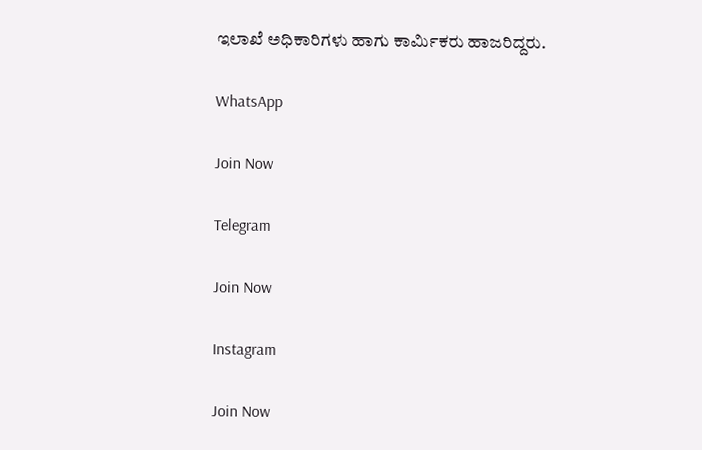ಇಲಾಖೆ ಅಧಿಕಾರಿಗಳು ಹಾಗು ಕಾರ್ಮಿಕರು ಹಾಜರಿದ್ದರು.

WhatsApp

Join Now

Telegram

Join Now

Instagram

Join Now